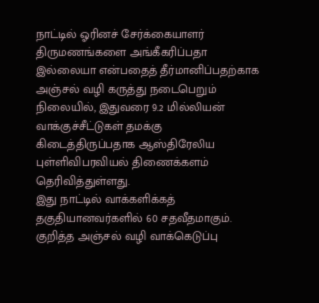நாட்டில் ஓரினச் சேர்க்கையாளர் திருமணங்களை அங்கீகரிப்பதா இல்லையா என்பதைத் தீர்மானிப்பதற்காக அஞ்சல் வழி கருத்து நடைபெறும் நிலையில், இதுவரை 9.2 மில்லியன் வாக்குச்சீட்டுகள் தமக்கு கிடைத்திருப்பதாக ஆஸ்திரேலிய புள்ளிவிபரவியல் திணைக்களம் தெரிவித்துள்ளது.
இது நாட்டில் வாக்களிக்கத் தகுதியானவர்களில் 60 சதவீதமாகும்.
குறித்த அஞ்சல் வழி வாக்கெடுப்பு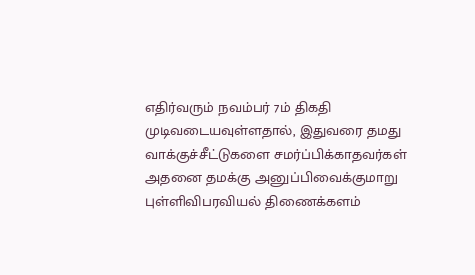எதிர்வரும் நவம்பர் 7ம் திகதி முடிவடையவுள்ளதால், இதுவரை தமது வாக்குச்சீட்டுகளை சமர்ப்பிக்காதவர்கள் அதனை தமக்கு அனுப்பிவைக்குமாறு புள்ளிவிபரவியல் திணைக்களம்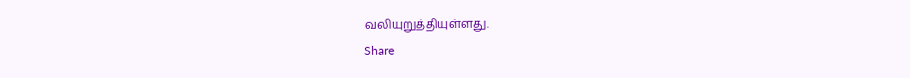வலியுறுத்தியுள்ளது.
Share